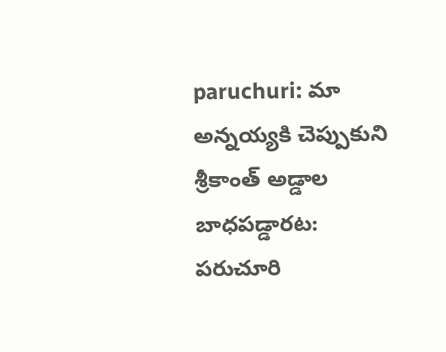paruchuri: మా అన్నయ్యకి చెప్పుకుని శ్రీకాంత్ అడ్డాల బాధపడ్డారట: పరుచూరి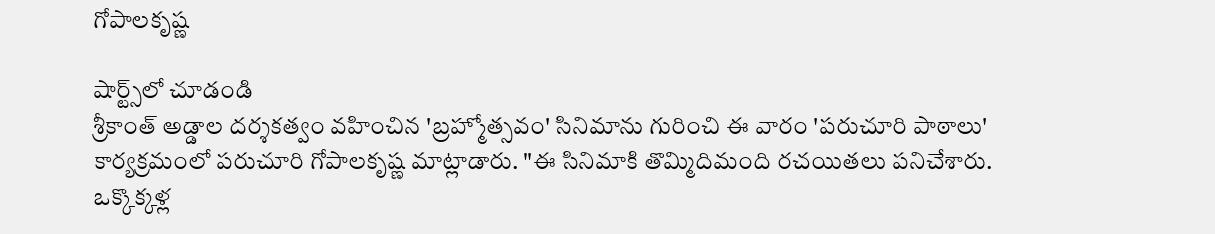గోపాలకృష్ణ

షార్ట్స్‌లో చూడండి
శ్రీకాంత్ అడ్డాల దర్శకత్వం వహించిన 'బ్రహ్మోత్సవం' సినిమాను గురించి ఈ వారం 'పరుచూరి పాఠాలు' కార్యక్రమంలో పరుచూరి గోపాలకృష్ణ మాట్లాడారు. "ఈ సినిమాకి తొమ్మిదిమంది రచయితలు పనిచేశారు. ఒక్కొక్కళ్ల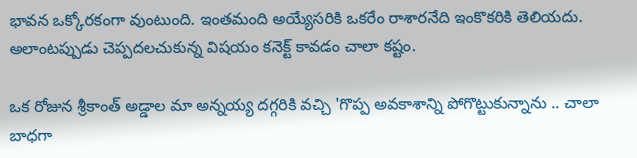భావన ఒక్కోరకంగా వుంటుంది. ఇంతమంది అయ్యేసరికి ఒకరేం రాశారనేది ఇంకొకరికి తెలియదు. అలాంటప్పుడు చెప్పదలచుకున్న విషయం కనెక్ట్ కావడం చాలా కష్టం.

ఒక రోజున శ్రీకాంత్ అడ్డాల మా అన్నయ్య దగ్గరికి వచ్చి 'గొప్ప అవకాశాన్ని పోగొట్టుకున్నాను .. చాలా బాధగా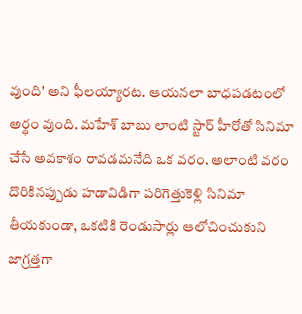వుంది' అని ఫీలయ్యారట. ఆయనలా బాధపడటంలో అర్థం వుంది. మహేశ్ బాబు లాంటి స్టార్ హీరోతో సినిమా చేసే అవకాశం రావడమనేది ఒక వరం. అలాంటి వరం దొరికినప్పుడు హడావిడిగా పరిగెత్తుకెళ్లి సినిమా తీయకుండా, ఒకటికి రెండుసార్లు ఆలోచించుకుని జాగ్రత్తగా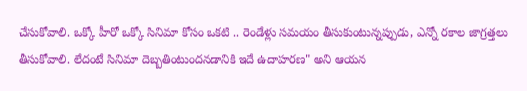చేసుకోవాలి. ఒక్కో హీరో ఒక్కో సినిమా కోసం ఒకటి .. రెండేళ్లు సమయం తీసుకుంటున్నప్పుడు, ఎన్నో రకాల జాగ్రత్తలు తీసుకోవాలి. లేదంటే సినిమా దెబ్బతింటుందనడానికి ఇదే ఉదాహరణ" అని ఆయన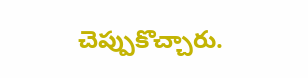చెప్పుకొచ్చారు.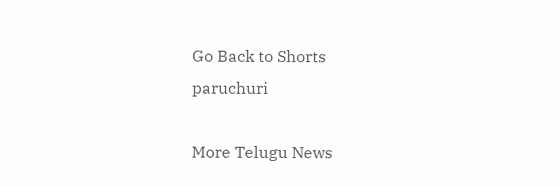Go Back to Shorts
paruchuri

More Telugu News